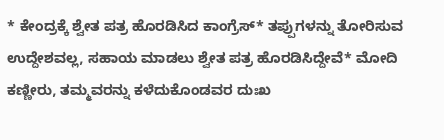* ಕೇಂದ್ರಕ್ಕೆ ಶ್ವೇತ ಪತ್ರ ಹೊರಡಿಸಿದ ಕಾಂಗ್ರೆಸ್* ತಪ್ಪುಗಳನ್ನು ತೋರಿಸುವ ಉದ್ದೇಶವಲ್ಲ, ಸಹಾಯ ಮಾಡಲು ಶ್ವೇತ ಪತ್ರ ಹೊರಡಿಸಿದ್ದೇವೆ* ಮೋದಿ ಕಣ್ಣೀರು, ತಮ್ಮವರನ್ನು ಕಳೆದುಕೊಂಡವರ ದುಃಖ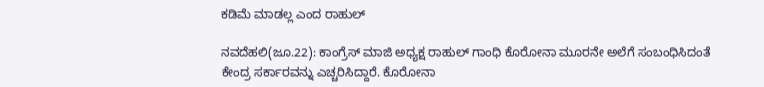ಕಡಿಮೆ ಮಾಡಲ್ಲ ಎಂದ ರಾಹುಲ್

ನವದೆಹಲಿ(ಜೂ.22): ಕಾಂಗ್ರೆಸ್ ಮಾಜಿ ಅಧ್ಯಕ್ಷ ರಾಹುಲ್ ಗಾಂಧಿ ಕೊರೋನಾ ಮೂರನೇ ಅಲೆಗೆ ಸಂಬಂಧಿಸಿದಂತೆ ಕೇಂದ್ರ ಸರ್ಕಾರವನ್ನು ಎಚ್ಚರಿಸಿದ್ದಾರೆ. ಕೊರೋನಾ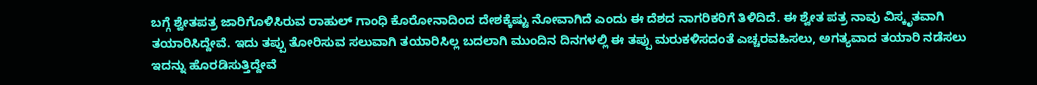ಬಗ್ಗೆ ಶ್ವೇತಪತ್ರ ಜಾರಿಗೊಳಿಸಿರುವ ರಾಹುಲ್ ಗಾಂಧಿ ಕೊರೋನಾದಿಂದ ದೇಶಕ್ಕೆಷ್ಟು ನೋವಾಗಿದೆ ಎಂದು ಈ ದೆಶದ ನಾಗರಿಕರಿಗೆ ತಿಳಿದಿದೆ. ಈ ಶ್ವೇತ ಪತ್ರ ನಾವು ವಿಸ್ಕೃತವಾಗಿ ತಯಾರಿಸಿದ್ದೇವೆ. ಇದು ತಪ್ಪು ತೋರಿಸುವ ಸಲುವಾಗಿ ತಯಾರಿಸಿಲ್ಲ ಬದಲಾಗಿ ಮುಂದಿನ ದಿನಗಳಲ್ಲಿ ಈ ತಪ್ಪು ಮರುಕಳಿಸದಂತೆ ಎಚ್ಚರವಹಿಸಲು, ಅಗತ್ಯವಾದ ತಯಾರಿ ನಡೆಸಲು ಇದನ್ನು ಹೊರಡಿಸುತ್ತಿದ್ದೇವೆ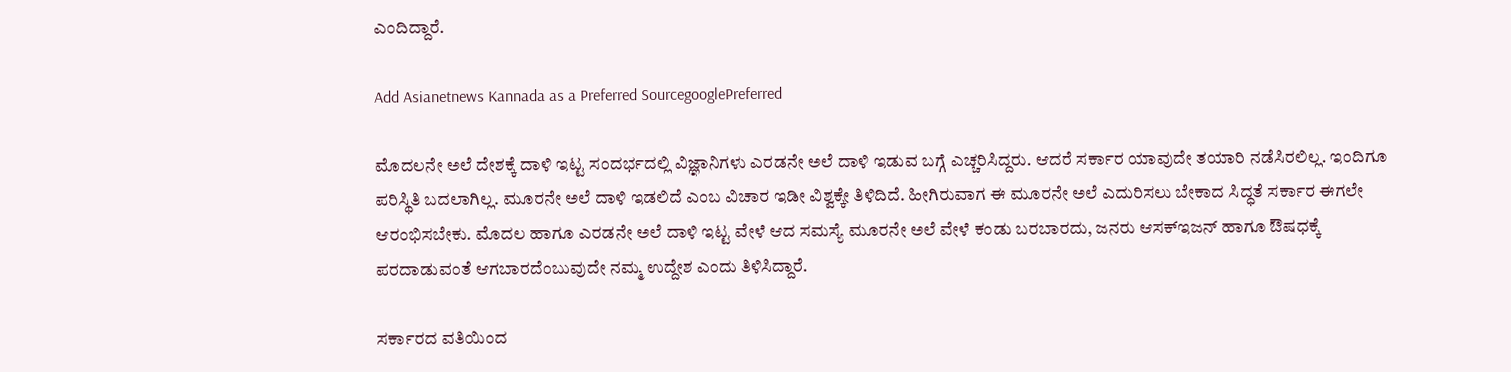ಎಂದಿದ್ದಾರೆ.

Add Asianetnews Kannada as a Preferred SourcegooglePreferred

ಮೊದಲನೇ ಅಲೆ ದೇಶಕ್ಕೆ ದಾಳಿ ಇಟ್ಟ ಸಂದರ್ಭದಲ್ಲಿ ವಿಜ್ಞಾನಿಗಳು ಎರಡನೇ ಅಲೆ ದಾಳಿ ಇಡುವ ಬಗ್ಗೆ ಎಚ್ಚರಿಸಿದ್ದರು. ಆದರೆ ಸರ್ಕಾರ ಯಾವುದೇ ತಯಾರಿ ನಡೆಸಿರಲಿಲ್ಲ. ಇಂದಿಗೂ ಪರಿಸ್ಥಿತಿ ಬದಲಾಗಿಲ್ಲ. ಮೂರನೇ ಅಲೆ ದಾಳಿ ಇಡಲಿದೆ ಎಂಬ ವಿಚಾರ ಇಡೀ ವಿಶ್ವಕ್ಕೇ ತಿಳಿದಿದೆ. ಹೀಗಿರುವಾಗ ಈ ಮೂರನೇ ಅಲೆ ಎದುರಿಸಲು ಬೇಕಾದ ಸಿದ್ಧತೆ ಸರ್ಕಾರ ಈಗಲೇ ಆರಂಭಿಸಬೇಕು. ಮೊದಲ ಹಾಗೂ ಎರಡನೇ ಅಲೆ ದಾಳಿ ಇಟ್ಟ ವೇಳೆ ಆದ ಸಮಸ್ಯೆ ಮೂರನೇ ಅಲೆ ವೇಳೆ ಕಂಡು ಬರಬಾರದು, ಜನರು ಆಸಕ್ಇಜನ್ ಹಾಗೂ ಔಷಧಕ್ಕೆ ಪರದಾಡುವಂತೆ ಆಗಬಾರದೆಂಬುವುದೇ ನಮ್ಮ ಉದ್ದೇಶ ಎಂದು ತಿಳಿಸಿದ್ದಾರೆ.

ಸರ್ಕಾರದ ವತಿಯಿಂದ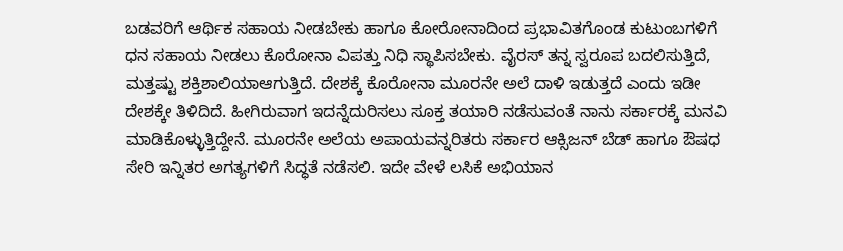ಬಡವರಿಗೆ ಆರ್ಥಿಕ ಸಹಾಯ ನೀಡಬೇಕು ಹಾಗೂ ಕೋರೋನಾದಿಂದ ಪ್ರಭಾವಿತಗೊಂಡ ಕುಟುಂಬಗಳಿಗೆ ಧನ ಸಹಾಯ ನೀಡಲು ಕೊರೋನಾ ವಿಪತ್ತು ನಿಧಿ ಸ್ಥಾಪಿಸಬೇಕು. ವೈರಸ್ ತನ್ನ ಸ್ವರೂಪ ಬದಲಿಸುತ್ತಿದೆ, ಮತ್ತಷ್ಟು ಶಕ್ತಿಶಾಲಿಯಾಆಗುತ್ತಿದೆ. ದೇಶಕ್ಕೆ ಕೊರೋನಾ ಮೂರನೇ ಅಲೆ ದಾಳಿ ಇಡುತ್ತದೆ ಎಂದು ಇಡೀ ದೇಶಕ್ಕೇ ತಿಳಿದಿದೆ. ಹೀಗಿರುವಾಗ ಇದನ್ನೆದುರಿಸಲು ಸೂಕ್ತ ತಯಾರಿ ನಡೆಸುವಂತೆ ನಾನು ಸರ್ಕಾರಕ್ಕೆ ಮನವಿ ಮಾಡಿಕೊಳ್ಳುತ್ತಿದ್ದೇನೆ. ಮೂರನೇ ಅಲೆಯ ಅಪಾಯವನ್ನರಿತರು ಸರ್ಕಾರ ಆಕ್ಸಿಜನ್ ಬೆಡ್‌ ಹಾಗೂ ಔಷಧ ಸೇರಿ ಇನ್ನಿತರ ಅಗತ್ಯಗಳಿಗೆ ಸಿದ್ಧತೆ ನಡೆಸಲಿ. ಇದೇ ವೇಳೆ ಲಸಿಕೆ ಅಭಿಯಾನ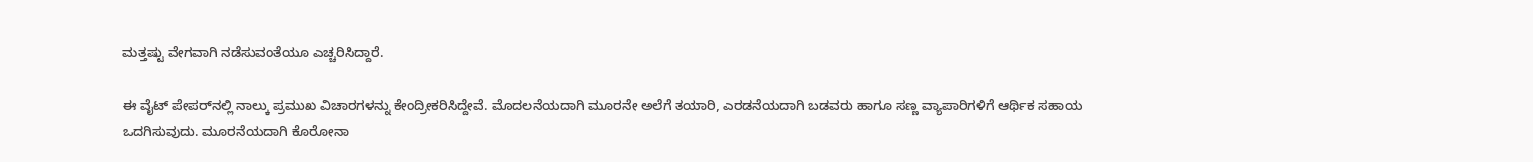ಮತ್ತಷ್ಟು ವೇಗವಾಗಿ ನಡೆಸುವಂತೆಯೂ ಎಚ್ಚರಿಸಿದ್ದಾರೆ.

ಈ ವೈಟ್‌ ಪೇಪರ್‌ನಲ್ಲಿ ನಾಲ್ಕು ಪ್ರಮುಖ ವಿಚಾರಗಳನ್ನು ಕೇಂದ್ರೀಕರಿಸಿದ್ದೇವೆ. ಮೊದಲನೆಯದಾಗಿ ಮೂರನೇ ಅಲೆಗೆ ತಯಾರಿ, ಎರಡನೆಯದಾಗಿ ಬಡವರು ಹಾಗೂ ಸಣ್ಣ ವ್ಯಾಪಾರಿಗಳಿಗೆ ಆರ್ಥಿಕ ಸಹಾಯ ಒದಗಿಸುವುದು. ಮೂರನೆಯದಾಗಿ ಕೊರೋನಾ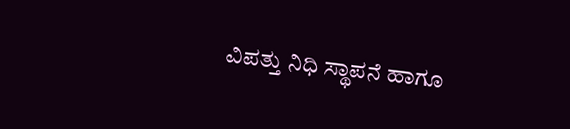ವಿಪತ್ತು ನಿಧಿ ಸ್ಥಾಪನೆ ಹಾಗೂ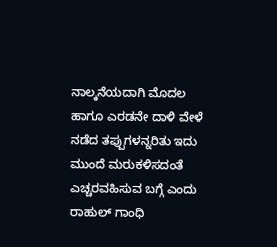ನಾಲ್ಕನೆಯದಾಗಿ ಮೊದಲ ಹಾಗೂ ಎರಡನೇ ದಾಳಿ ವೇಳೆ ನಡೆದ ತಪ್ಪುಗಳನ್ನರಿತು ಇದು ಮುಂದೆ ಮರುಕಳಿಸದಂತೆ ಎಚ್ಚರವಹಿಸುವ ಬಗ್ಗೆ ಎಂದು ರಾಹುಲ್ ಗಾಂಧಿ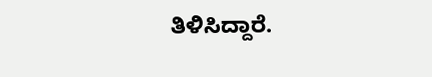ತಿಳಿಸಿದ್ದಾರೆ.